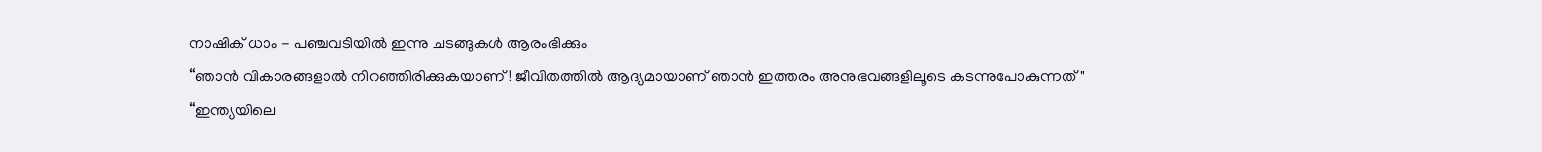നാഷിക് ധാം - പഞ്ചവടിയിൽ ഇന്നു ചടങ്ങുകൾ ആരംഭിക്കും
“ഞാൻ വികാരങ്ങളാൽ നിറഞ്ഞിരിക്കുകയാണ്! ജീവിതത്തിൽ ആദ്യമായാണ് ഞാൻ ഇത്തരം അനുഭവങ്ങളിലൂടെ കടന്നുപോകുന്നത്"
“ഇന്ത്യയിലെ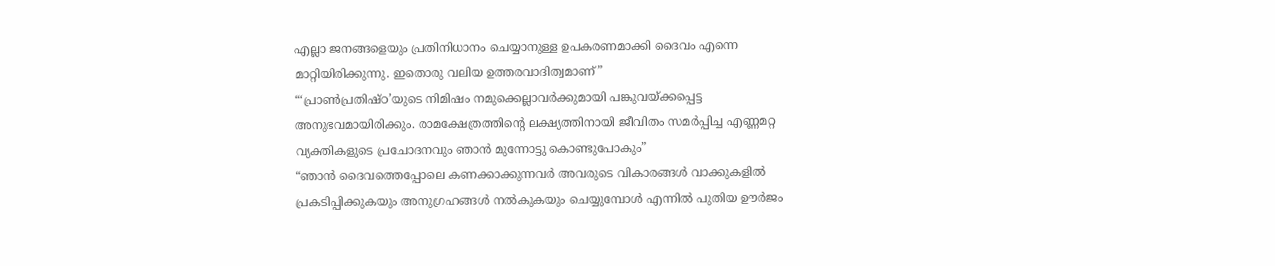എല്ലാ ജനങ്ങളെയും പ്രതിനിധാനം ചെയ്യാനുള്ള ഉപകരണമാക്കി ദൈവം എന്നെ മാറ്റിയിരിക്കുന്നു. ഇതൊരു വലിയ ഉത്തരവാദിത്വമാണ്”
“‘പ്രാൺപ്രതിഷ്ഠ’യുടെ നിമിഷം നമുക്കെല്ലാവർക്കുമായി പങ്കുവയ്ക്കപ്പെട്ട അനുഭവമായിരിക്കും. രാമക്ഷേത്രത്തിന്റെ ലക്ഷ്യത്തിനായി ജീവിതം സമർപ്പിച്ച എണ്ണമറ്റ വ്യക്തികളുടെ പ്രചോദനവും ഞാൻ മുന്നോട്ടു കൊണ്ടുപോകും”
“ഞാൻ ദൈവത്തെപ്പോലെ കണക്കാക്കുന്നവർ അവരുടെ വികാരങ്ങൾ വാക്കുകളിൽ പ്രകടിപ്പിക്കുകയും അനുഗ്രഹങ്ങൾ നൽകുകയും ചെയ്യുമ്പോൾ എന്നിൽ പുതിയ ഊർജം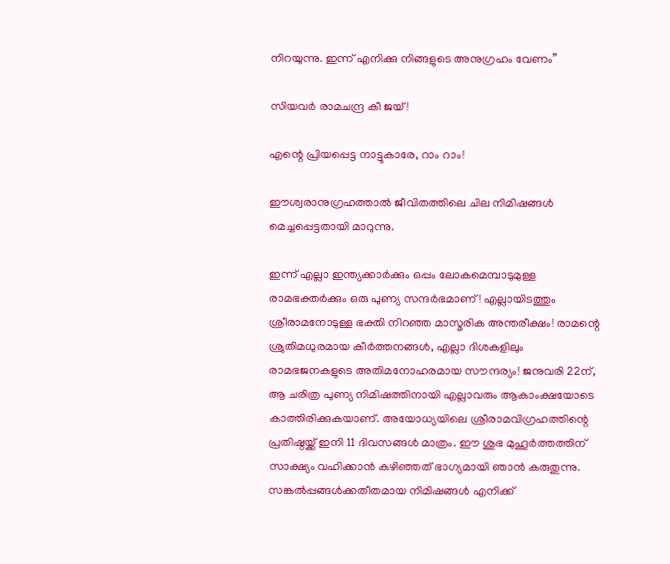നിറയുന്നു. ഇന്ന് എനിക്കു നിങ്ങളുടെ അനുഗ്രഹം വേണം”

സിയവര്‍ രാമചന്ദ്ര കീ ജയ്!

എന്റെ പ്രിയപ്പെട്ട നാട്ടുകാരേ, റാം റാം!

ഈശ്വരാനുഗ്രഹത്താല്‍ ജീവിതത്തിലെ ചില നിമിഷങ്ങള്‍ മെച്ചപ്പെട്ടതായി മാറുന്നു.

ഇന്ന് എല്ലാ ഇന്ത്യക്കാര്‍ക്കും ഒപ്പം ലോകമെമ്പാടുമുള്ള രാമഭക്തര്‍ക്കും ഒരു പുണ്യ സന്ദര്‍ഭമാണ്! എല്ലായിടത്തും ശ്രീരാമനോടുള്ള ഭക്തി നിറഞ്ഞ മാസ്മരിക അന്തരീക്ഷം! രാമന്റെ ശ്രുതിമധുരമായ കീര്‍ത്തനങ്ങള്‍, എല്ലാ ദിശകളിലും രാമഭജനകളുടെ അതിമനോഹരമായ സൗന്ദര്യം! ജനുവരി 22ന്, ആ ചരിത്ര പുണ്യ നിമിഷത്തിനായി എല്ലാവരും ആകാംക്ഷയോടെ കാത്തിരിക്കുകയാണ്. അയോധ്യയിലെ ശ്രീരാമവിഗ്രഹത്തിന്റെ പ്രതിഷ്ഠയ്ക്ക് ഇനി 11 ദിവസങ്ങള്‍ മാത്രം. ഈ ശുഭ മുഹൂര്‍ത്തത്തിന് സാക്ഷ്യം വഹിക്കാന്‍ കഴിഞ്ഞത് ഭാഗ്യമായി ഞാന്‍ കരുതുന്നു. സങ്കല്‍പ്പങ്ങള്‍ക്കതീതമായ നിമിഷങ്ങള്‍ എനിക്ക്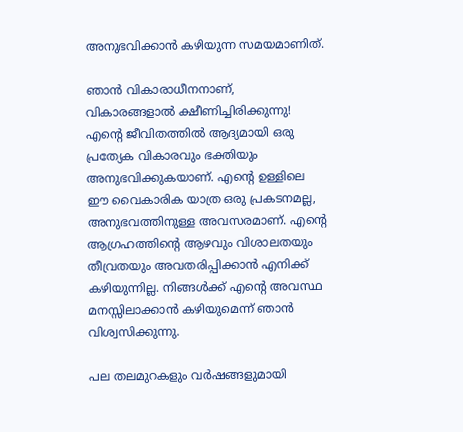അനുഭവിക്കാന്‍ കഴിയുന്ന സമയമാണിത്.

ഞാന്‍ വികാരാധീനനാണ്, വികാരങ്ങളാല്‍ ക്ഷീണിച്ചിരിക്കുന്നു! എന്റെ ജീവിതത്തില്‍ ആദ്യമായി ഒരു പ്രത്യേക വികാരവും ഭക്തിയും അനുഭവിക്കുകയാണ്. എന്റെ ഉള്ളിലെ ഈ വൈകാരിക യാത്ര ഒരു പ്രകടനമല്ല, അനുഭവത്തിനുള്ള അവസരമാണ്. എന്റെ ആഗ്രഹത്തിന്റെ ആഴവും വിശാലതയും തീവ്രതയും അവതരിപ്പിക്കാന്‍ എനിക്ക് കഴിയുന്നില്ല. നിങ്ങള്‍ക്ക് എന്റെ അവസ്ഥ മനസ്സിലാക്കാന്‍ കഴിയുമെന്ന് ഞാന്‍ വിശ്വസിക്കുന്നു.

പല തലമുറകളും വര്‍ഷങ്ങളുമായി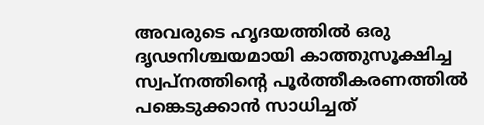അവരുടെ ഹൃദയത്തില്‍ ഒരു ദൃഢനിശ്ചയമായി കാത്തുസൂക്ഷിച്ച സ്വപ്‌നത്തിന്റെ പൂര്‍ത്തീകരണത്തില്‍ പങ്കെടുക്കാന്‍ സാധിച്ചത്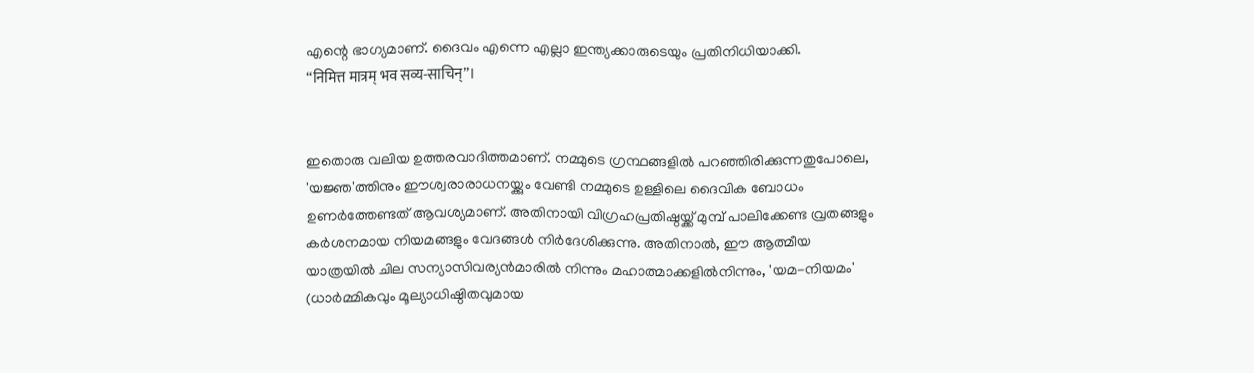എന്റെ ഭാഗ്യമാണ്. ദൈവം എന്നെ എല്ലാ ഇന്ത്യക്കാരുടെയും പ്രതിനിധിയാക്കി.
“निमित्त मात्रम् भव सव्य-साचिन्”।


ഇതൊരു വലിയ ഉത്തരവാദിത്തമാണ്. നമ്മുടെ ഗ്രന്ഥങ്ങളില്‍ പറഞ്ഞിരിക്കുന്നതുപോലെ, 'യജ്ഞ'ത്തിനും ഈശ്വരാരാധനയ്ക്കും വേണ്ടി നമ്മുടെ ഉള്ളിലെ ദൈവിക ബോധം ഉണര്‍ത്തേണ്ടത് ആവശ്യമാണ്. അതിനായി വിഗ്രഹപ്രതിഷ്ഠയ്ക്ക് മുമ്പ് പാലിക്കേണ്ട വ്രതങ്ങളും കര്‍ശനമായ നിയമങ്ങളും വേദങ്ങള്‍ നിര്‍ദേശിക്കുന്നു. അതിനാല്‍, ഈ ആത്മീയ യാത്രയില്‍ ചില സന്യാസിവര്യന്‍മാരില്‍ നിന്നും മഹാത്മാക്കളില്‍നിന്നും, 'യമ-നിയമം' (ധാര്‍മ്മികവും മൂല്യാധിഷ്ഠിതവുമായ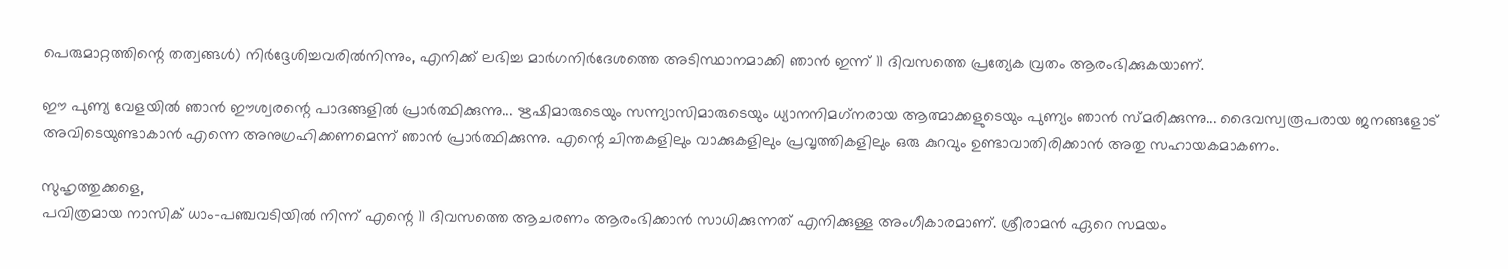പെരുമാറ്റത്തിന്റെ തത്വങ്ങള്‍) നിര്‍ദ്ദേശിച്ചവരില്‍നിന്നും, എനിക്ക് ലഭിച്ച മാര്‍ഗനിര്‍ദേശത്തെ അടിസ്ഥാനമാക്കി ഞാന്‍ ഇന്ന് 11 ദിവസത്തെ പ്രത്യേക വ്രതം ആരംഭിക്കുകയാണ്.

ഈ പുണ്യ വേളയില്‍ ഞാന്‍ ഈശ്വരന്റെ പാദങ്ങളില്‍ പ്രാര്‍ത്ഥിക്കുന്നു... ഋഷിമാരുടെയും സന്ന്യാസിമാരുടെയും ധ്യാനനിമഗ്‌നരായ ആത്മാക്കളുടെയും പുണ്യം ഞാന്‍ സ്മരിക്കുന്നു... ദൈവസ്വരൂപരായ ജനങ്ങളോട് അവിടെയുണ്ടാകാന്‍ എന്നെ അനുഗ്രഹിക്കണമെന്ന് ഞാന്‍ പ്രാര്‍ത്ഥിക്കുന്നു. എന്റെ ചിന്തകളിലും വാക്കുകളിലും പ്രവൃത്തികളിലും ഒരു കുറവും ഉണ്ടാവാതിരിക്കാന്‍ അതു സഹായകമാകണം.

സുഹൃത്തുക്കളെ,
പവിത്രമായ നാസിക് ധാം-പഞ്ചവടിയില്‍ നിന്ന് എന്റെ 11 ദിവസത്തെ ആചരണം ആരംഭിക്കാന്‍ സാധിക്കുന്നത് എനിക്കുള്ള അംഗീകാരമാണ്. ശ്രീരാമന്‍ ഏറെ സമയം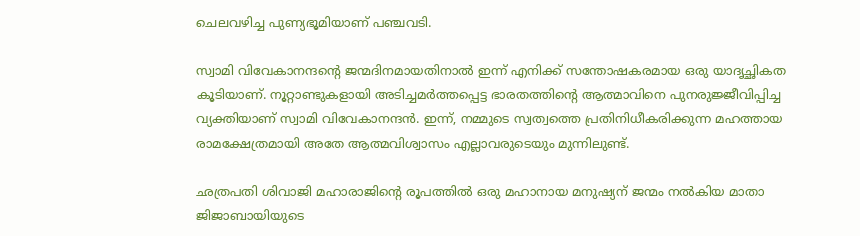ചെലവഴിച്ച പുണ്യഭൂമിയാണ് പഞ്ചവടി.

സ്വാമി വിവേകാനന്ദന്റെ ജന്മദിനമായതിനാല്‍ ഇന്ന് എനിക്ക് സന്തോഷകരമായ ഒരു യാദൃച്ഛികത കൂടിയാണ്. നൂറ്റാണ്ടുകളായി അടിച്ചമര്‍ത്തപ്പെട്ട ഭാരതത്തിന്റെ ആത്മാവിനെ പുനരുജ്ജീവിപ്പിച്ച വ്യക്തിയാണ് സ്വാമി വിവേകാനന്ദന്‍. ഇന്ന്, നമ്മുടെ സ്വത്വത്തെ പ്രതിനിധീകരിക്കുന്ന മഹത്തായ രാമക്ഷേത്രമായി അതേ ആത്മവിശ്വാസം എല്ലാവരുടെയും മുന്നിലുണ്ട്.

ഛത്രപതി ശിവാജി മഹാരാജിന്റെ രൂപത്തില്‍ ഒരു മഹാനായ മനുഷ്യന് ജന്മം നല്‍കിയ മാതാ ജിജാബായിയുടെ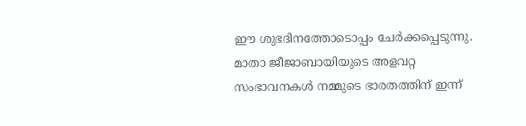ഈ ശുഭദിനത്തോടൊപ്പം ചേര്‍ക്കപ്പെടുന്നു. മാതാ ജീജാബായിയുടെ അളവറ്റ സംഭാവനകള്‍ നമ്മുടെ ഭാരതത്തിന് ഇന്ന്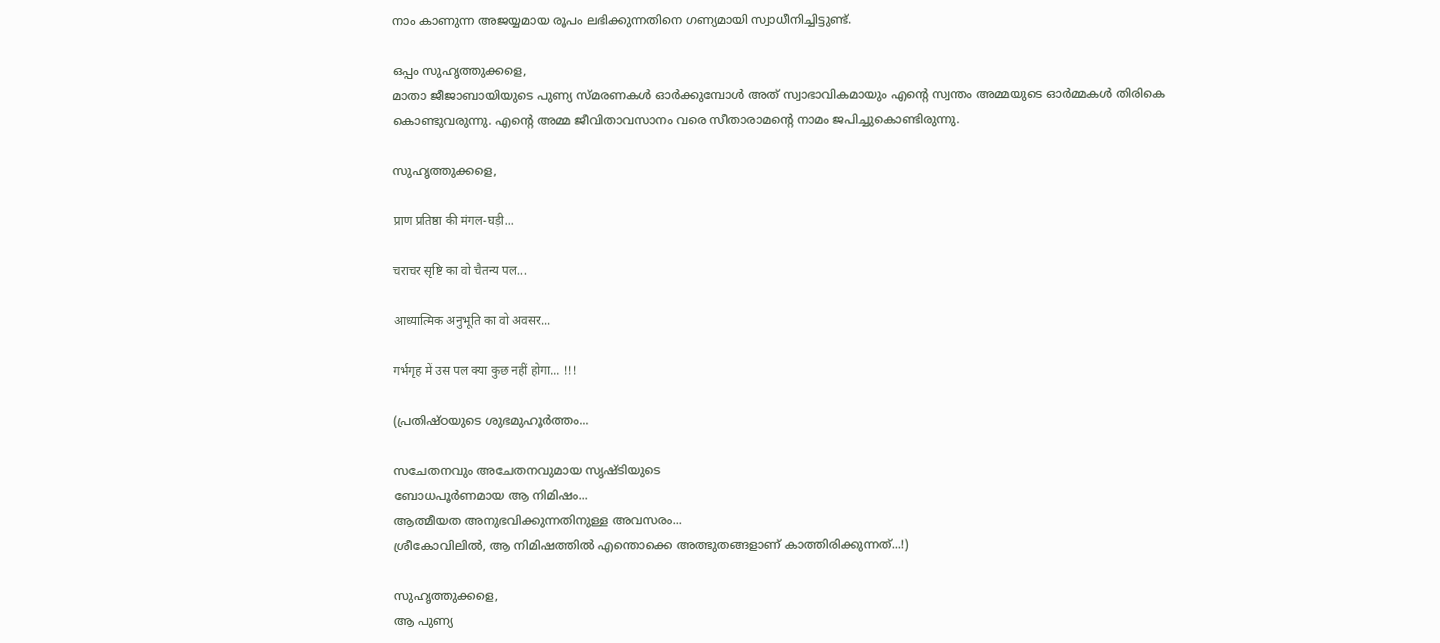നാം കാണുന്ന അജയ്യമായ രൂപം ലഭിക്കുന്നതിനെ ഗണ്യമായി സ്വാധീനിച്ചിട്ടുണ്ട്.

ഒപ്പം സുഹൃത്തുക്കളെ,
മാതാ ജീജാബായിയുടെ പുണ്യ സ്മരണകള്‍ ഓര്‍ക്കുമ്പോള്‍ അത് സ്വാഭാവികമായും എന്റെ സ്വന്തം അമ്മയുടെ ഓര്‍മ്മകള്‍ തിരികെ കൊണ്ടുവരുന്നു. എന്റെ അമ്മ ജീവിതാവസാനം വരെ സീതാരാമന്റെ നാമം ജപിച്ചുകൊണ്ടിരുന്നു.

സുഹൃത്തുക്കളെ,

प्राण प्रतिष्ठा की मंगल-घड़ी...

चराचर सृष्टि का वो चैतन्य पल...

आध्यात्मिक अनुभूति का वो अवसर...

गर्भगृह में उस पल क्या कुछ नहीं होगा... !!!

(പ്രതിഷ്ഠയുടെ ശുഭമുഹൂര്‍ത്തം...

സചേതനവും അചേതനവുമായ സൃഷ്ടിയുടെ
ബോധപൂര്‍ണമായ ആ നിമിഷം...
ആത്മീയത അനുഭവിക്കുന്നതിനുള്ള അവസരം...
ശ്രീകോവിലില്‍, ആ നിമിഷത്തില്‍ എന്തൊക്കെ അത്ഭുതങ്ങളാണ് കാത്തിരിക്കുന്നത്...!)

സുഹൃത്തുക്കളെ,
ആ പുണ്യ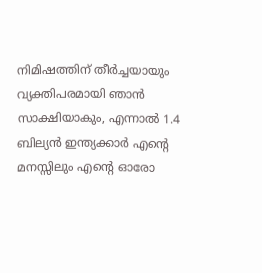നിമിഷത്തിന് തീര്‍ച്ചയായും വ്യക്തിപരമായി ഞാന്‍ സാക്ഷിയാകും, എന്നാല്‍ 1.4 ബില്യന്‍ ഇന്ത്യക്കാര്‍ എന്റെ മനസ്സിലും എന്റെ ഓരോ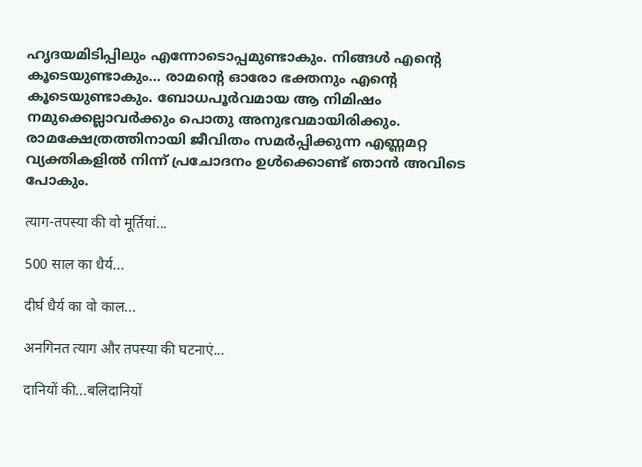ഹൃദയമിടിപ്പിലും എന്നോടൊപ്പമുണ്ടാകും. നിങ്ങള്‍ എന്റെ കൂടെയുണ്ടാകും... രാമന്റെ ഓരോ ഭക്തനും എന്റെ കൂടെയുണ്ടാകും. ബോധപൂര്‍വമായ ആ നിമിഷം നമുക്കെല്ലാവര്‍ക്കും പൊതു അനുഭവമായിരിക്കും. രാമക്ഷേത്രത്തിനായി ജീവിതം സമര്‍പ്പിക്കുന്ന എണ്ണമറ്റ വ്യക്തികളില്‍ നിന്ന് പ്രചോദനം ഉള്‍ക്കൊണ്ട് ഞാന്‍ അവിടെ പോകും.

त्याग-तपस्या की वो मूर्तियां...

500 साल का धैर्य...

दीर्घ धैर्य का वो काल...

अनगिनत त्याग और तपस्या की घटनाएं...

दानियों की...बलिदानियों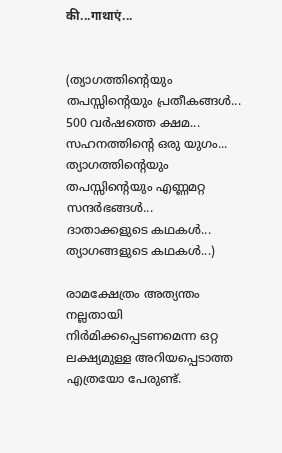की...गाथाएं...


(ത്യാഗത്തിന്റെയും തപസ്സിന്റെയും പ്രതീകങ്ങള്‍...
500 വര്‍ഷത്തെ ക്ഷമ...
സഹനത്തിന്റെ ഒരു യുഗം...
ത്യാഗത്തിന്റെയും തപസ്സിന്റെയും എണ്ണമറ്റ സന്ദര്‍ഭങ്ങള്‍...
ദാതാക്കളുടെ കഥകള്‍... ത്യാഗങ്ങളുടെ കഥകള്‍...)

രാമക്ഷേത്രം അത്യന്തം നല്ലതായി നിര്‍മിക്കപ്പെടണമെന്ന ഒറ്റ ലക്ഷ്യമുള്ള അറിയപ്പെടാത്ത എത്രയോ പേരുണ്ട്.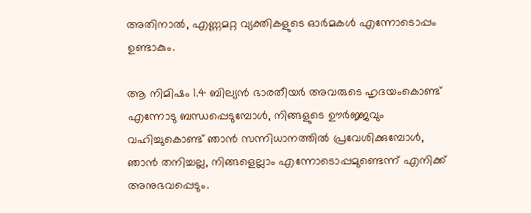അതിനാല്‍, എണ്ണമറ്റ വ്യക്തികളുടെ ഓര്‍മകള്‍ എന്നോടൊപ്പം ഉണ്ടാകും.

ആ നിമിഷം 1.4 ബില്യന്‍ ഭാരതീയര്‍ അവരുടെ ഹൃദയംകൊണ്ട് എന്നോടു ബന്ധപ്പെടുമ്പോള്‍, നിങ്ങളുടെ ഊര്‍ജ്ജവും വഹിച്ചുകൊണ്ട് ഞാന്‍ സന്നിധാനത്തില്‍ പ്രവേശിക്കുമ്പോള്‍, ഞാന്‍ തനിച്ചല്ല, നിങ്ങളെല്ലാം എന്നോടൊപ്പമുണ്ടെന്ന് എനിക്ക് അനുഭവപ്പെടും.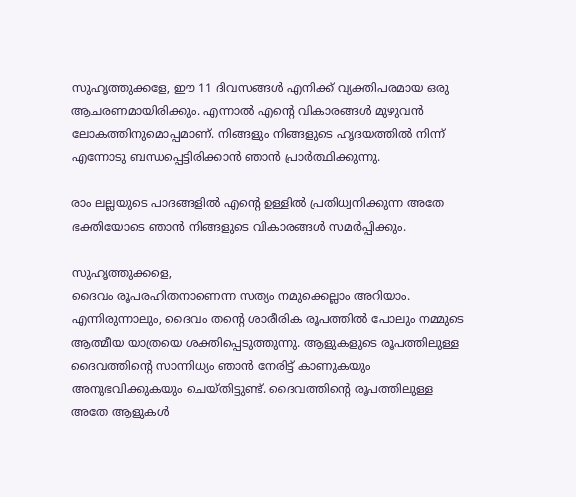സുഹൃത്തുക്കളേ, ഈ 11 ദിവസങ്ങള്‍ എനിക്ക് വ്യക്തിപരമായ ഒരു ആചരണമായിരിക്കും. എന്നാല്‍ എന്റെ വികാരങ്ങള്‍ മുഴുവന്‍ ലോകത്തിനുമൊപ്പമാണ്. നിങ്ങളും നിങ്ങളുടെ ഹൃദയത്തില്‍ നിന്ന് എന്നോടു ബന്ധപ്പെട്ടിരിക്കാന്‍ ഞാന്‍ പ്രാര്‍ത്ഥിക്കുന്നു.

രാം ലല്ലയുടെ പാദങ്ങളില്‍ എന്റെ ഉള്ളില്‍ പ്രതിധ്വനിക്കുന്ന അതേ ഭക്തിയോടെ ഞാന്‍ നിങ്ങളുടെ വികാരങ്ങള്‍ സമര്‍പ്പിക്കും.

സുഹൃത്തുക്കളെ,
ദൈവം രൂപരഹിതനാണെന്ന സത്യം നമുക്കെല്ലാം അറിയാം. എന്നിരുന്നാലും, ദൈവം തന്റെ ശാരീരിക രൂപത്തില്‍ പോലും നമ്മുടെ ആത്മീയ യാത്രയെ ശക്തിപ്പെടുത്തുന്നു. ആളുകളുടെ രൂപത്തിലുള്ള ദൈവത്തിന്റെ സാന്നിധ്യം ഞാന്‍ നേരിട്ട് കാണുകയും അനുഭവിക്കുകയും ചെയ്തിട്ടുണ്ട്. ദൈവത്തിന്റെ രൂപത്തിലുള്ള അതേ ആളുകള്‍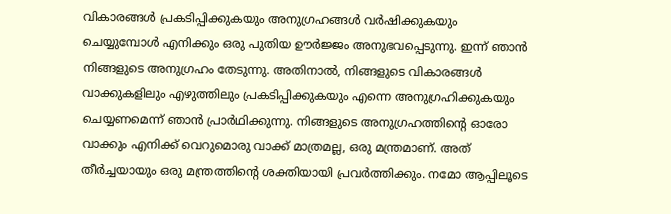വികാരങ്ങള്‍ പ്രകടിപ്പിക്കുകയും അനുഗ്രഹങ്ങള്‍ വര്‍ഷിക്കുകയും ചെയ്യുമ്പോള്‍ എനിക്കും ഒരു പുതിയ ഊര്‍ജ്ജം അനുഭവപ്പെടുന്നു. ഇന്ന് ഞാന്‍ നിങ്ങളുടെ അനുഗ്രഹം തേടുന്നു. അതിനാല്‍, നിങ്ങളുടെ വികാരങ്ങള്‍ വാക്കുകളിലും എഴുത്തിലും പ്രകടിപ്പിക്കുകയും എന്നെ അനുഗ്രഹിക്കുകയും ചെയ്യണമെന്ന് ഞാന്‍ പ്രാര്‍ഥിക്കുന്നു. നിങ്ങളുടെ അനുഗ്രഹത്തിന്റെ ഓരോ വാക്കും എനിക്ക് വെറുമൊരു വാക്ക് മാത്രമല്ല, ഒരു മന്ത്രമാണ്. അത് തീര്‍ച്ചയായും ഒരു മന്ത്രത്തിന്റെ ശക്തിയായി പ്രവര്‍ത്തിക്കും. നമോ ആപ്പിലൂടെ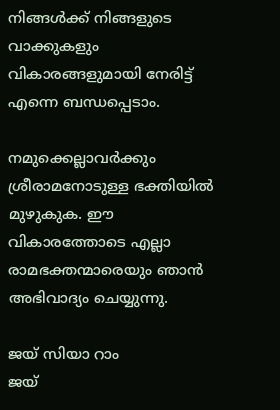നിങ്ങള്‍ക്ക് നിങ്ങളുടെ വാക്കുകളും വികാരങ്ങളുമായി നേരിട്ട് എന്നെ ബന്ധപ്പെടാം.

നമുക്കെല്ലാവര്‍ക്കും ശ്രീരാമനോടുള്ള ഭക്തിയില്‍ മുഴുകുക. ഈ വികാരത്തോടെ എല്ലാ രാമഭക്തന്മാരെയും ഞാന്‍ അഭിവാദ്യം ചെയ്യുന്നു.

ജയ് സിയാ റാം
ജയ്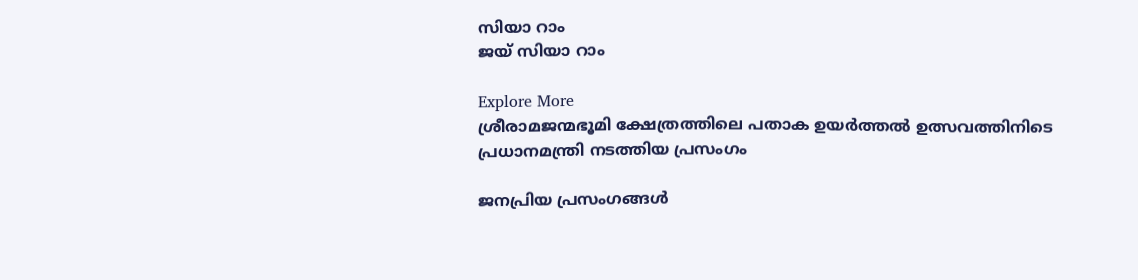സിയാ റാം
ജയ് സിയാ റാം

Explore More
ശ്രീരാമജന്മഭൂമി ക്ഷേത്രത്തിലെ പതാക ഉയർത്തൽ ഉത്സവത്തിനിടെ പ്രധാനമന്ത്രി നടത്തിയ പ്രസംഗം

ജനപ്രിയ പ്രസംഗങ്ങൾ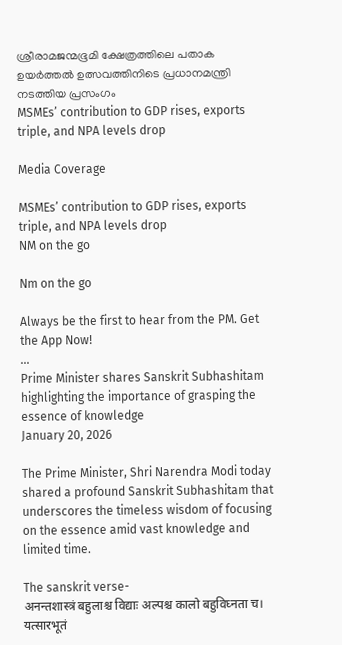ശ്രീരാമജന്മഭൂമി ക്ഷേത്രത്തിലെ പതാക ഉയർത്തൽ ഉത്സവത്തിനിടെ പ്രധാനമന്ത്രി നടത്തിയ പ്രസംഗം
MSMEs’ contribution to GDP rises, exports triple, and NPA levels drop

Media Coverage

MSMEs’ contribution to GDP rises, exports triple, and NPA levels drop
NM on the go

Nm on the go

Always be the first to hear from the PM. Get the App Now!
...
Prime Minister shares Sanskrit Subhashitam highlighting the importance of grasping the essence of knowledge
January 20, 2026

The Prime Minister, Shri Narendra Modi today shared a profound Sanskrit Subhashitam that underscores the timeless wisdom of focusing on the essence amid vast knowledge and limited time.

The sanskrit verse-
अनन्तशास्त्रं बहुलाश्च विद्याः अल्पश्च कालो बहुविघ्नता च।
यत्सारभूतं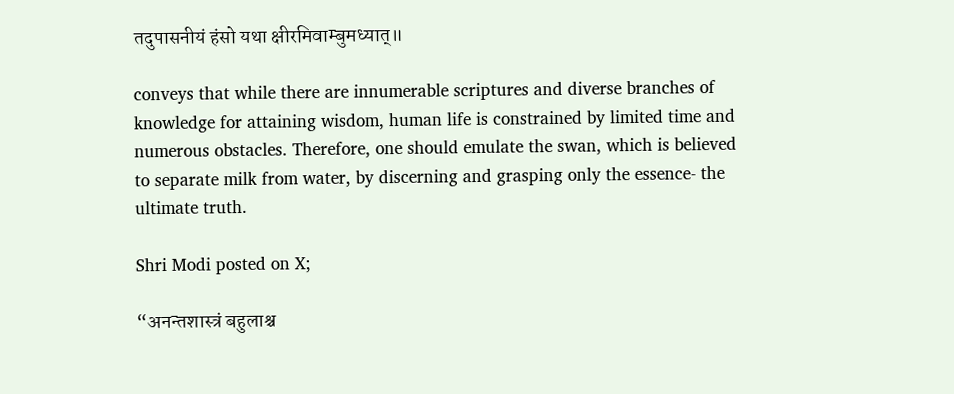तदुपासनीयं हंसो यथा क्षीरमिवाम्बुमध्यात्॥

conveys that while there are innumerable scriptures and diverse branches of knowledge for attaining wisdom, human life is constrained by limited time and numerous obstacles. Therefore, one should emulate the swan, which is believed to separate milk from water, by discerning and grasping only the essence- the ultimate truth.

Shri Modi posted on X;

“अनन्तशास्त्रं बहुलाश्च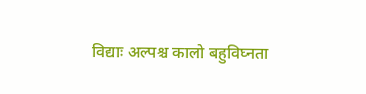विद्याः अल्पश्च कालो बहुविघ्नता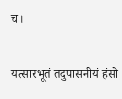च।

यत्सारभूतं तदुपासनीयं हंसो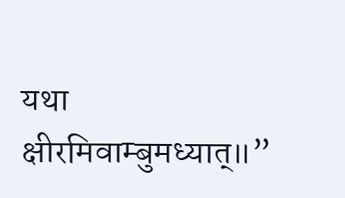यथा क्षीरमिवाम्बुमध्यात्॥”